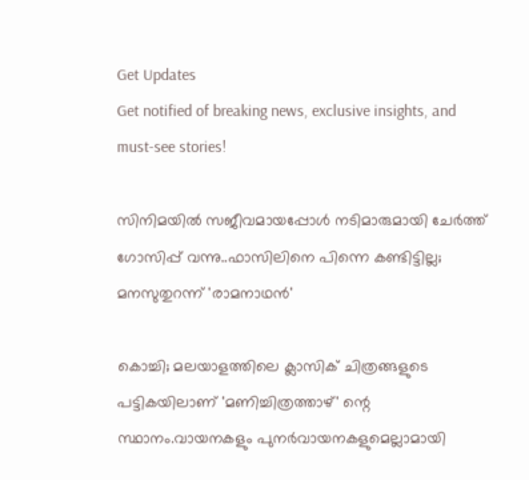Get Updates
Get notified of breaking news, exclusive insights, and must-see stories!

സിനിമയിൽ സജീവമായപ്പോൾ നടിമാരുമായി ചേർത്ത് ഗോസിപ്പ് വന്നു..ഫാസിലിനെ പിന്നെ കണ്ടിട്ടില്ല; മനസുതുറന്ന് 'രാമനാഥൻ'

കൊച്ചി; മലയാളത്തിലെ ക്ലാസിക് ചിത്രങ്ങളുടെ പട്ടികയിലാണ് 'മണിച്ചിത്രത്താഴ്' ന്റെ സ്ഥാനം.വായനകളും പുനർവായനകളുമെല്ലാമായി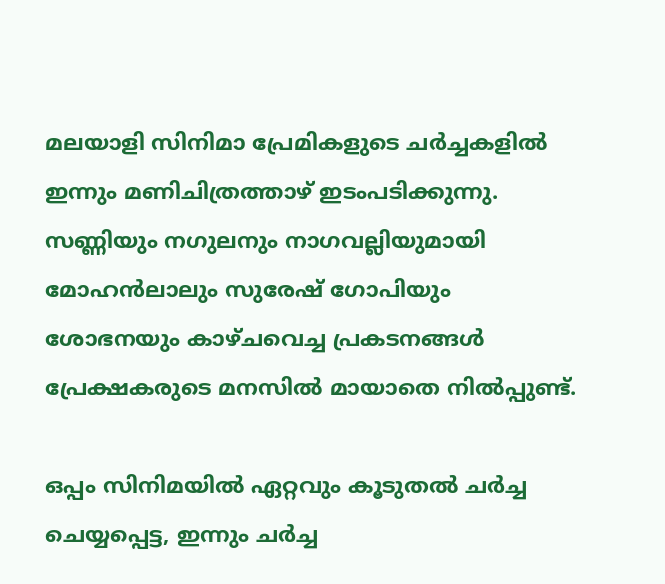മലയാളി സിനിമാ പ്രേമികളുടെ ചർച്ചകളിൽ ഇന്നും മണിചിത്രത്താഴ് ഇടംപടിക്കുന്നു. സണ്ണിയും നഗുലനും നാഗവല്ലിയുമായി മോഹൻലാലും സുരേഷ് ഗോപിയും ശോഭനയും കാഴ്ചവെച്ച പ്രകടനങ്ങൾ പ്രേക്ഷകരുടെ മനസിൽ മായാതെ നിൽപ്പുണ്ട്.

ഒപ്പം സിനിമയിൽ ഏറ്റവും കൂടുതൽ ചർച്ച ചെയ്യപ്പെട്ട, ഇന്നും ചർച്ച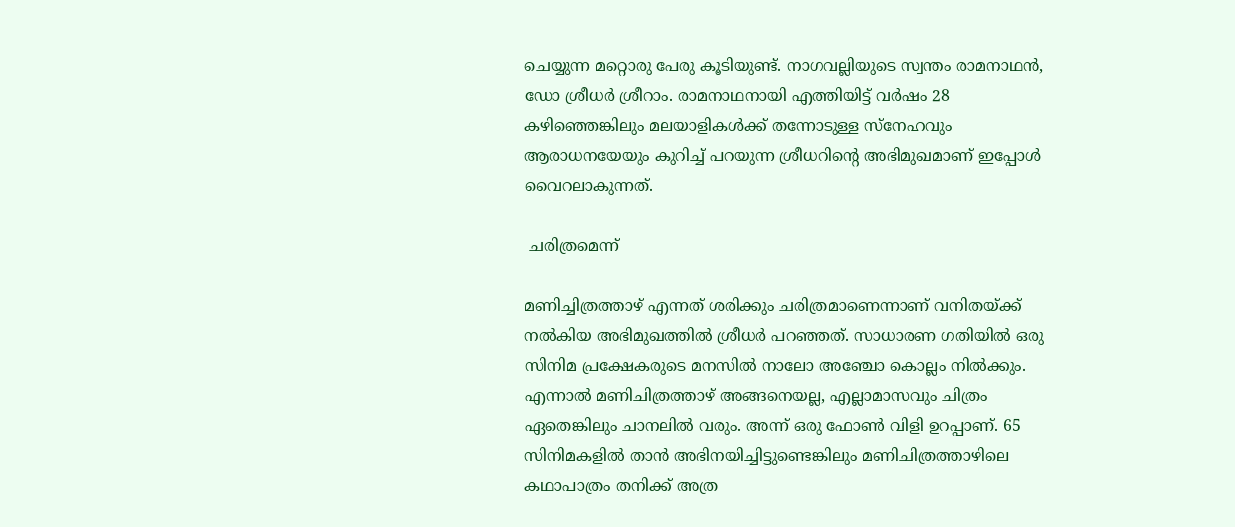ചെയ്യുന്ന മറ്റൊരു പേരു കൂടിയുണ്ട്. നാഗവല്ലിയുടെ സ്വന്തം രാമനാഥൻ, ഡോ ശ്രീധർ ശ്രീറാം. രാമനാഥനായി എത്തിയിട്ട് വർഷം 28 കഴിഞ്ഞെങ്കിലും മലയാളികൾക്ക് തന്നോടുള്ള സ്നേഹവും ആരാധനയേയും കുറിച്ച് പറയുന്ന ശ്രീധറിന്റെ അഭിമുഖമാണ് ഇപ്പോൾ വൈറലാകുന്നത്.

 ചരിത്രമെന്ന്

മണിച്ചിത്രത്താഴ് എന്നത് ശരിക്കും ചരിത്രമാണെന്നാണ് വനിതയ്ക്ക് നൽകിയ അഭിമുഖത്തിൽ ശ്രീധർ പറഞ്ഞത്. സാധാരണ ഗതിയിൽ ഒരു സിനിമ പ്രക്ഷേകരുടെ മനസിൽ നാലോ അഞ്ചോ കൊല്ലം നിൽക്കും. എന്നാൽ മണിചിത്രത്താഴ് അങ്ങനെയല്ല, എല്ലാമാസവും ചിത്രം ഏതെങ്കിലും ചാനലിൽ വരും. അന്ന് ഒരു ഫോൺ വിളി ഉറപ്പാണ്. 65 സിനിമകളിൽ താൻ അഭിനയിച്ചിട്ടുണ്ടെങ്കിലും മണിചിത്രത്താഴിലെ കഥാപാത്രം തനിക്ക് അത്ര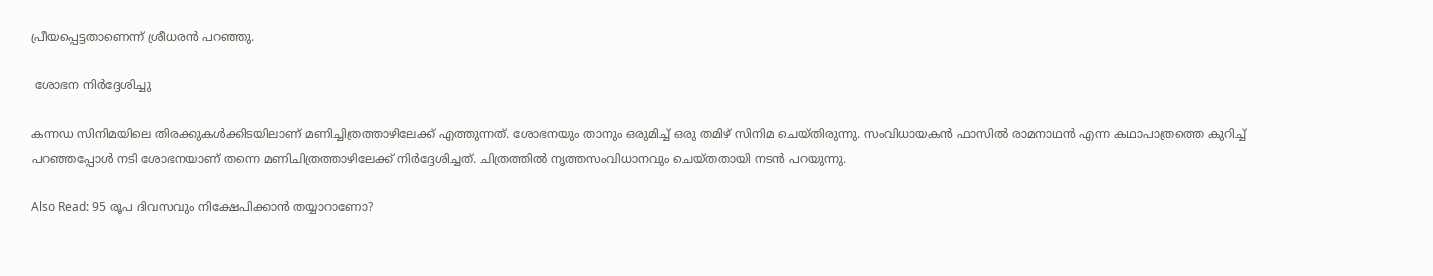പ്രീയപ്പെട്ടതാണെന്ന് ശ്രീധരൻ പറഞ്ഞു.

 ശോഭന നിർദ്ദേശിച്ചു

കന്നഡ സിനിമയിലെ തിരക്കുകൾക്കിടയിലാണ് മണിച്ചിത്രത്താഴിലേക്ക് എത്തുന്നത്. ശോഭനയും താനും ഒരുമിച്ച് ഒരു തമിഴ് സിനിമ ചെയ്തിരുന്നു. സംവിധായകൻ ഫാസിൽ രാമനാഥൻ എന്ന കഥാപാത്രത്തെ കുറിച്ച് പറഞ്ഞപ്പോൾ നടി ശോഭനയാണ് തന്നെ മണിചിത്രത്താഴിലേക്ക് നിർദ്ദേശിച്ചത്. ചിത്രത്തിൽ നൃത്തസംവിധാനവും ചെയ്തതായി നടൻ പറയുന്നു.

Also Read: 95 രൂപ ദിവസവും നിക്ഷേപിക്കാന്‍ തയ്യാറാണോ?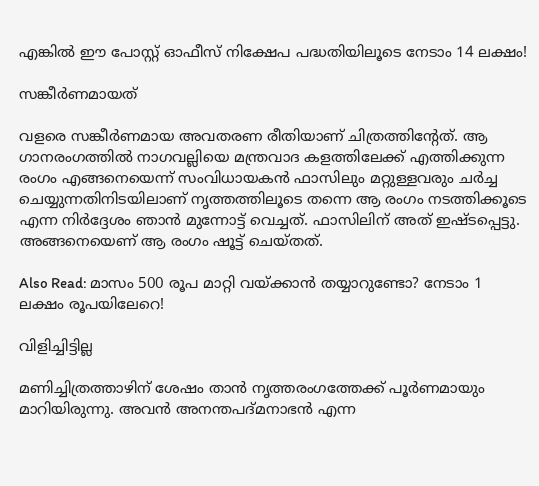എങ്കില്‍ ഈ പോസ്റ്റ് ഓഫീസ് നിക്ഷേപ പദ്ധതിയിലൂടെ നേടാം 14 ലക്ഷം!

സങ്കീർണമായത്

വളരെ സങ്കീർണമായ അവതരണ രീതിയാണ് ചിത്രത്തിന്റേത്. ആ ഗാനരംഗത്തിൽ നാഗവല്ലിയെ മന്ത്രവാദ കളത്തിലേക്ക് എത്തിക്കുന്ന രംഗം എങ്ങനെയെന്ന് സംവിധായകൻ ഫാസിലും മറ്റുള്ളവരും ചർച്ച ചെയ്യുന്നതിനിടയിലാണ് നൃത്തത്തിലൂടെ തന്നെ ആ രംഗം നടത്തിക്കൂടെ എന്ന നിർദ്ദേശം ഞാൻ മുന്നോട്ട് വെച്ചത്. ഫാസിലിന് അത് ഇഷ്ടപ്പെട്ടു. അങ്ങനെയെണ് ആ രംഗം ഷൂട്ട് ചെയ്തത്.

Also Read: മാസം 500 രൂപ മാറ്റി വയ്ക്കാന്‍ തയ്യാറുണ്ടോ? നേടാം 1 ലക്ഷം രൂപയിലേറെ!

വിളിച്ചിട്ടില്ല

മണിച്ചിത്രത്താഴിന് ശേഷം താൻ നൃത്തരംഗത്തേക്ക് പൂർണമായും മാറിയിരുന്നു. അവൻ അനന്തപദ്മനാഭൻ എന്ന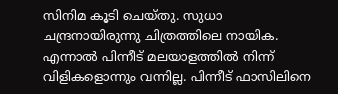സിനിമ കൂടി ചെയ്തു. സുധാ ചന്ദ്രനായിരുന്നു ചിത്രത്തിലെ നായിക. എന്നാൽ പിന്നീട് മലയാളത്തിൽ നിന്ന് വിളികളൊന്നും വന്നില്ല. പിന്നീട് ഫാസിലിനെ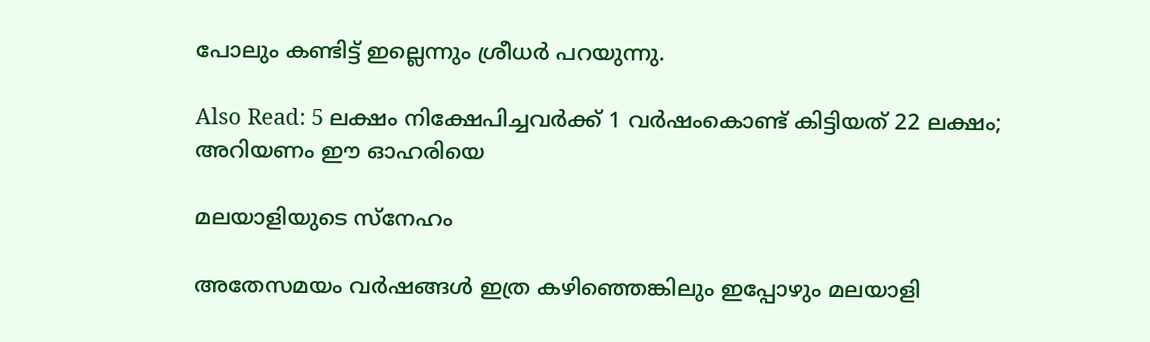പോലും കണ്ടിട്ട് ഇല്ലെന്നും ശ്രീധർ പറയുന്നു.

Also Read: 5 ലക്ഷം നിക്ഷേപിച്ചവര്‍ക്ക് 1 വര്‍ഷംകൊണ്ട് കിട്ടിയത് 22 ലക്ഷം; അറിയണം ഈ ഓഹരിയെ

മലയാളിയുടെ സ്നേഹം

അതേസമയം വർഷങ്ങൾ ഇത്ര കഴിഞ്ഞെങ്കിലും ഇപ്പോഴും മലയാളി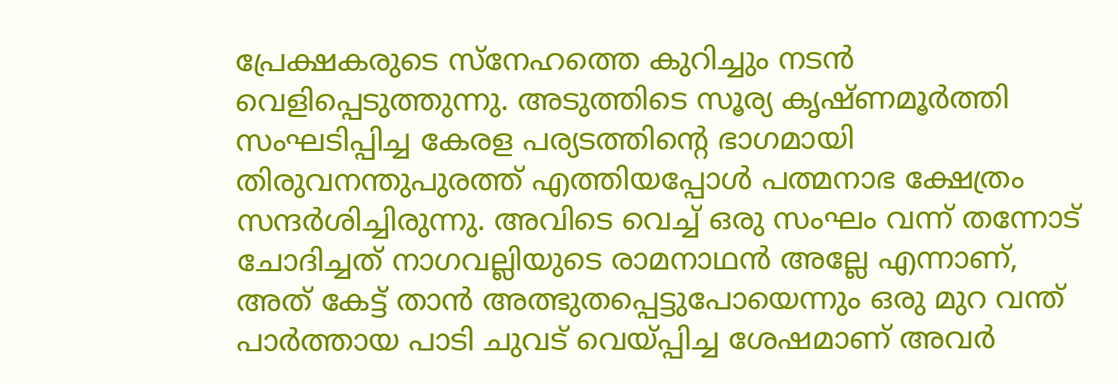പ്രേക്ഷകരുടെ സ്നേഹത്തെ കുറിച്ചും നടൻ വെളിപ്പെടുത്തുന്നു. അടുത്തിടെ സൂര്യ കൃഷ്ണമൂർത്തി സംഘടിപ്പിച്ച കേരള പര്യടത്തിന്റെ ഭാഗമായി തിരുവനന്തുപുരത്ത് എത്തിയപ്പോൾ പത്മനാഭ ക്ഷേത്രം സന്ദർശിച്ചിരുന്നു. അവിടെ വെച്ച് ഒരു സംഘം വന്ന് തന്നോട് ചോദിച്ചത് നാഗവല്ലിയുടെ രാമനാഥൻ അല്ലേ എന്നാണ്, അത് കേട്ട് താൻ അത്ഭുതപ്പെട്ടുപോയെന്നും ഒരു മുറ വന്ത് പാർത്തായ പാടി ചുവട് വെയ്പ്പിച്ച ശേഷമാണ് അവർ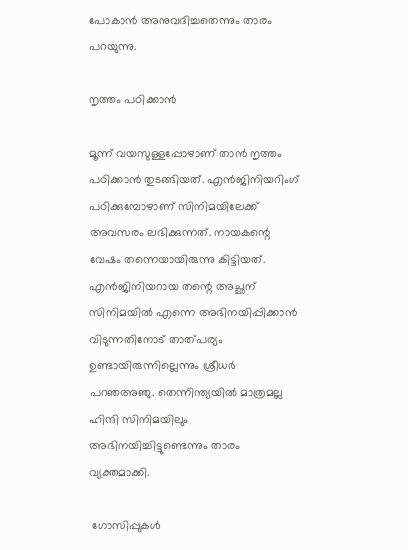പോകാൻ അനുവദിച്ചതെന്നും താരം പറയുന്നു.

നൃത്തം പഠിക്കാൻ

മൂന്ന് വയസുള്ളപ്പോഴാണ് താൻ നൃത്തം പഠിക്കാൻ തുടങ്ങിയത്. എൻജിനിയറിംഗ് പഠിക്കുമ്പോഴാണ് സിനിമയിലേക്ക് അവസരം ലഭിക്കുന്നത്. നായകന്റെ വേഷം തന്നെയായിരുന്നു കിട്ടിയത്. എൻജിനിയറായ തന്റെ അച്ഛന് സിനിമയിൽ എന്നെ അഭിനയിപ്പിക്കാൻ വിടുന്നതിനോട് താത്പര്യം ഉണ്ടായിരുന്നില്ലെന്നും ശ്രീധർ പറഞഅഞു. തെന്നിന്ത്യയിൽ മാത്രമല്ല ഹിന്ദി സിനിമയിലും അഭിനയിച്ചിട്ടുണ്ടെന്നും താരം വ്യക്തമാക്കി.

 ഗോസിപ്പുകൾ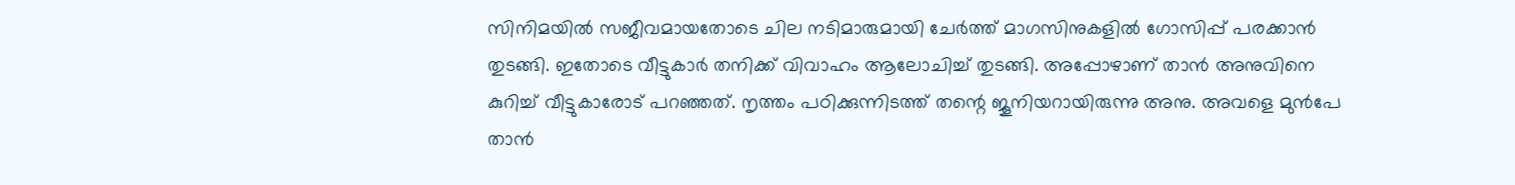സിനിമയിൽ സജീവമായതോടെ ചില നടിമാരുമായി ചേർത്ത് മാഗസിനുകളിൽ ഗോസിപ്പ് പരക്കാൻ തുടങ്ങി. ഇതോടെ വീട്ടുകാർ തനിക്ക് വിവാഹം ആലോചിച്ച് തുടങ്ങി. അപ്പോഴാണ് താൻ അനുവിനെ കുറിച്ച് വീട്ടുകാരോട് പറഞ്ഞത്. നൃത്തം പഠിക്കുന്നിടത്ത് തന്റെ ജൂനിയറായിരുന്നു അനു. അവളെ മുൻപേ താൻ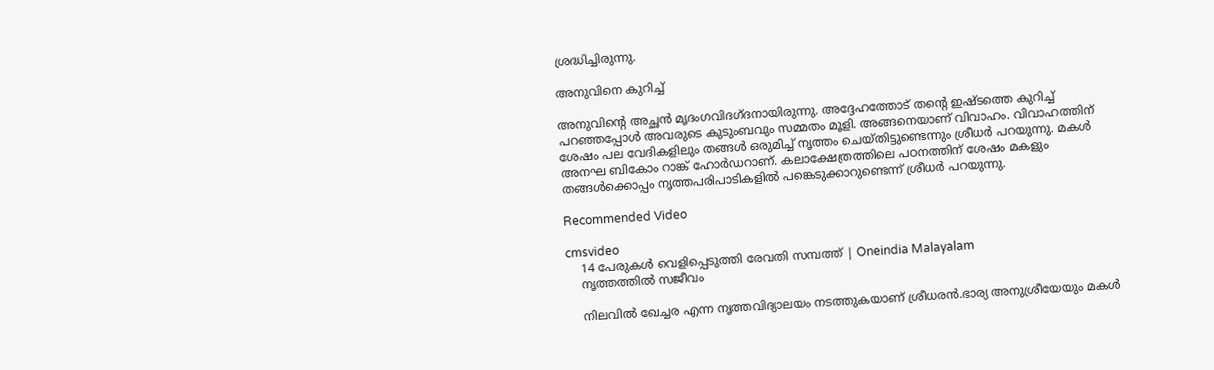ശ്രദ്ധിച്ചിരുന്നു.

അനുവിനെ കുറിച്ച്

അനുവിന്റെ അച്ഛൻ മൃദംഗവിദഗ്ദനായിരുന്നു. അദ്ദേഹത്തോട് തന്റെ ഇഷ്ടത്തെ കുറിച്ച് പറഞ്ഞപ്പോൾ അവരുടെ കുടുംബവും സമ്മതം മൂളി. അങ്ങനെയാണ് വിവാഹം. വിവാഹത്തിന് ശേഷം പല വേദികളിലും തങ്ങൾ ഒരുമിച്ച് നൃത്തം ചെയ്തിട്ടുണ്ടെന്നും ശ്രീധർ പറയുന്നു. മകൾ അനഘ ബികോം റാങ്ക് ഹോർഡറാണ്. കലാക്ഷേത്രത്തിലെ പഠനത്തിന് ശേഷം മകളും തങ്ങൾക്കൊപ്പം നൃത്തപരിപാടികളിൽ പങ്കെടുക്കാറുണ്ടെന്ന് ശ്രീധർ പറയുന്നു.

Recommended Video

cmsvideo
    14 പേരുകള്‍ വെളിപ്പെടുത്തി രേവതി സമ്പത്ത് | Oneindia Malayalam
    നൃത്തത്തിൽ സജീവം

    നിലവിൽ ഖേച്ചര എന്ന നൃത്തവിദ്യാലയം നടത്തുകയാണ് ശ്രീധരൻ.ഭാര്യ അനുശ്രീയേയും മകൾ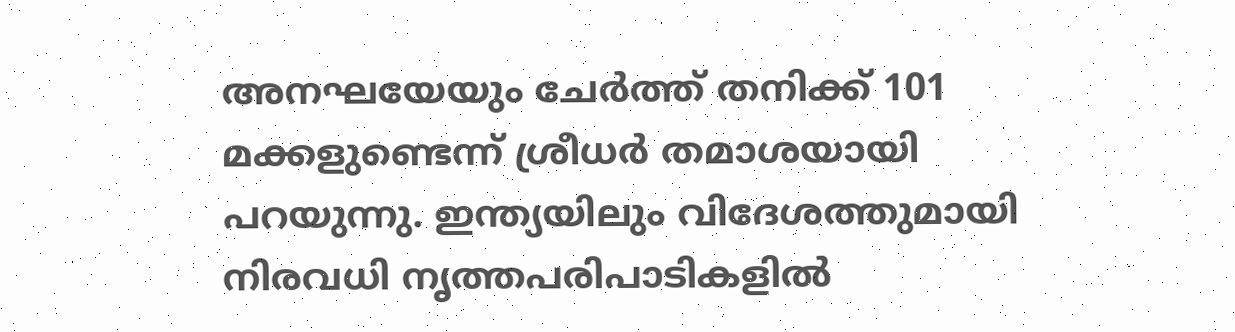അനഘയേയും ചേർത്ത് തനിക്ക് 101 മക്കളുണ്ടെന്ന് ശ്രീധർ തമാശയായി പറയുന്നു. ഇന്ത്യയിലും വിദേശത്തുമായി നിരവധി നൃത്തപരിപാടികളിൽ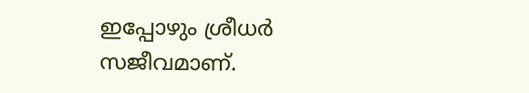ഇപ്പോഴും ശ്രീധർ സജീവമാണ്.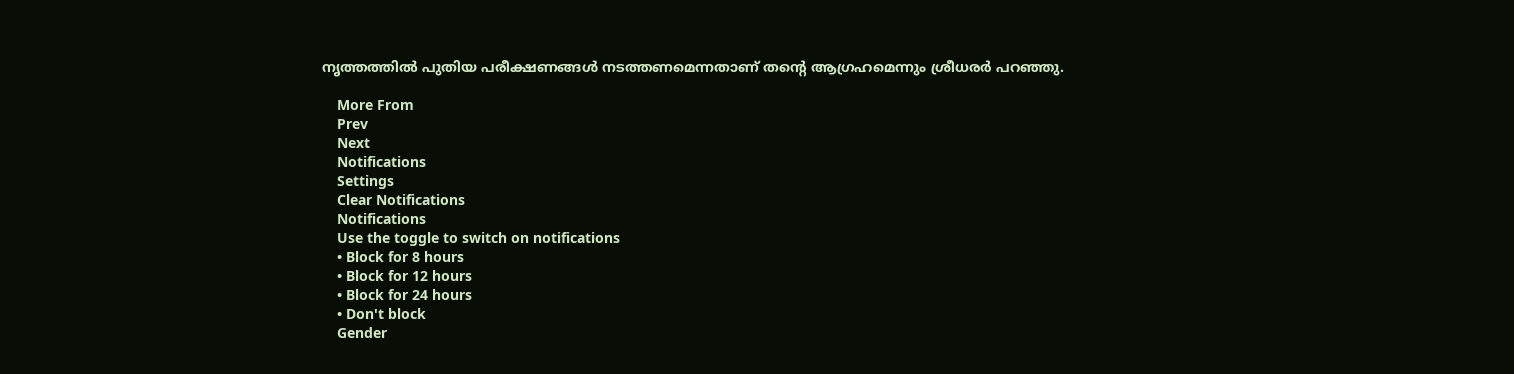നൃത്തത്തിൽ പുതിയ പരീക്ഷണങ്ങൾ നടത്തണമെന്നതാണ് തന്റെ ആഗ്രഹമെന്നും ശ്രീധരർ പറഞ്ഞു.

    More From
    Prev
    Next
    Notifications
    Settings
    Clear Notifications
    Notifications
    Use the toggle to switch on notifications
    • Block for 8 hours
    • Block for 12 hours
    • Block for 24 hours
    • Don't block
    Gender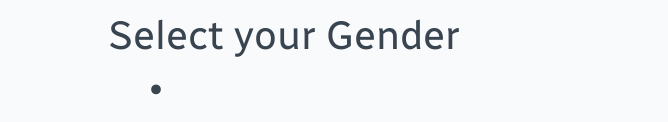Select your Gender
    •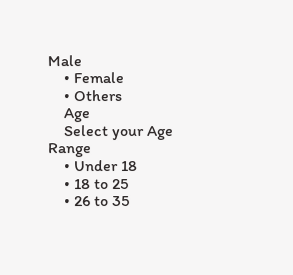Male
    • Female
    • Others
    Age
    Select your Age Range
    • Under 18
    • 18 to 25
    • 26 to 35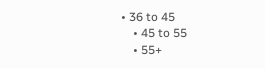• 36 to 45
    • 45 to 55
    • 55+